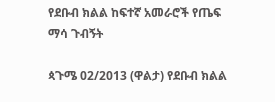የደቡብ ክልል ከፍተኛ አመራሮች የጤፍ ማሳ ጉብኝት

ጳጉሜ 02/2013 (ዋልታ) የደቡብ ክልል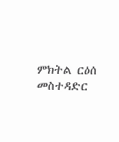ምክትል ርዕሰ መስተዳድር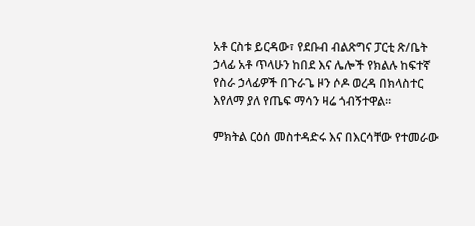አቶ ርስቱ ይርዳው፣ የደቡብ ብልጽግና ፓርቲ ጽ/ቤት ኃላፊ አቶ ጥላሁን ከበደ እና ሌሎች የክልሉ ከፍተኛ የስራ ኃላፊዎች በጉራጌ ዞን ሶዶ ወረዳ በክላስተር እየለማ ያለ የጤፍ ማሳን ዛሬ ጎብኝተዋል።

ምክትል ርዕሰ መስተዳድሩ እና በእርሳቸው የተመራው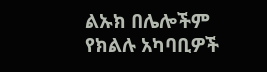ልኡክ በሌሎችም የክልሉ አካባቢዎች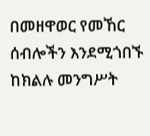በመዘዋወር የመኸር ሰብሎችን እንደሚጎበኙ ከክልሉ መንግሥት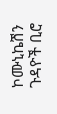ኮሙኒኬሽን ጉዳዮች ቢሮ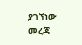ያገኘነው መረጃ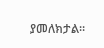ያመለክታል።